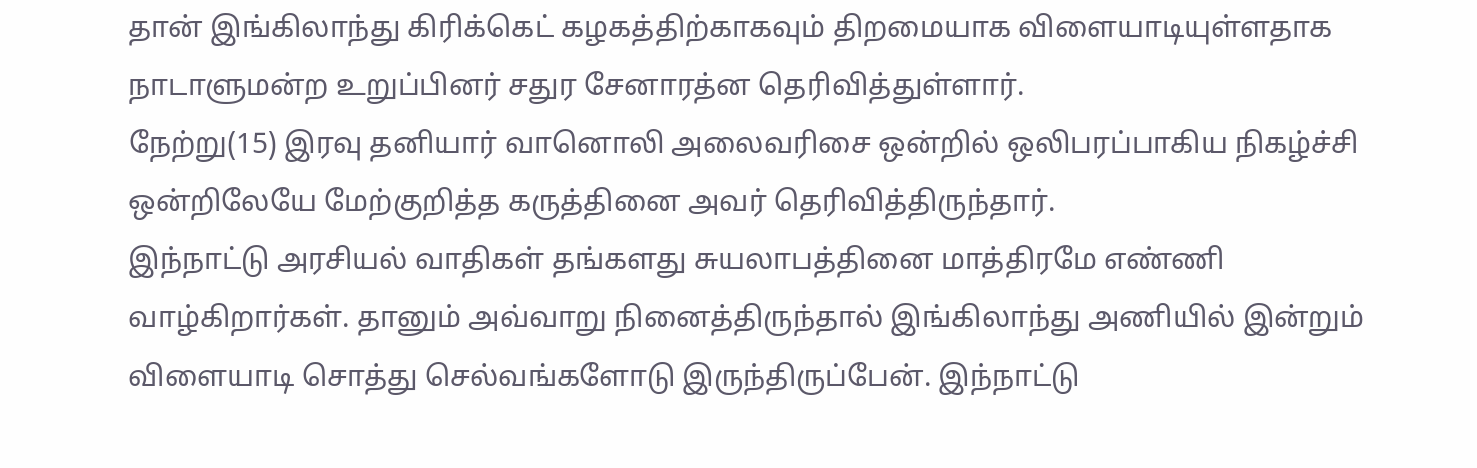தான் இங்கிலாந்து கிரிக்கெட் கழகத்திற்காகவும் திறமையாக விளையாடியுள்ளதாக நாடாளுமன்ற உறுப்பினர் சதுர சேனாரத்ன தெரிவித்துள்ளார்.
நேற்று(15) இரவு தனியார் வானொலி அலைவரிசை ஒன்றில் ஒலிபரப்பாகிய நிகழ்ச்சி ஒன்றிலேயே மேற்குறித்த கருத்தினை அவர் தெரிவித்திருந்தார்.
இந்நாட்டு அரசியல் வாதிகள் தங்களது சுயலாபத்தினை மாத்திரமே எண்ணி வாழ்கிறார்கள். தானும் அவ்வாறு நினைத்திருந்தால் இங்கிலாந்து அணியில் இன்றும் விளையாடி சொத்து செல்வங்களோடு இருந்திருப்பேன். இந்நாட்டு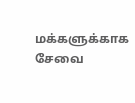மக்களுக்காக சேவை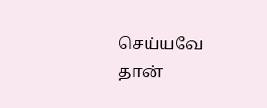செய்யவே தான்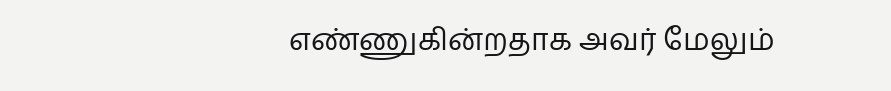எண்ணுகின்றதாக அவர் மேலும்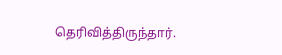தெரிவித்திருந்தார்.